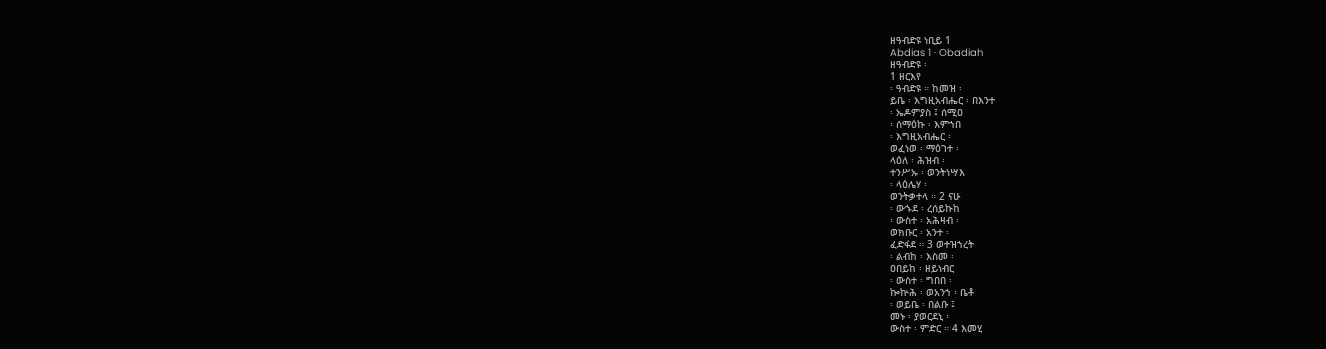ዘዓብድዩ ነቢይ 1
Abdias 1 · Obadiah
ዘዓብድዩ ፡
1 ዘርእየ
፡ ዓብድዩ ። ከመዝ ፡
ይቤ ፡ እግዚአብሔር ፡ በእንተ
፡ ኤዶምያስ ፤ ሰሚዐ
፡ ሰማዕኩ ፡ እምኀበ
፡ እግዚአብሔር ፡
ወፈነወ ፡ ማዕገተ ፡
ላዕለ ፡ ሕዝብ ፡
ተንሥኡ ፡ ወንትነሣእ
፡ ላዕሌሃ ፡
ወንትቃተላ ። 2 ናሁ
፡ ውኁደ ፡ ረሰይኩከ
፡ ውስተ ፡ አሕዛብ ፡
ወክቡር ፡ አንተ ፡
ፈድፋደ ። 3 ወተዝኀረት
፡ ልብከ ፡ እስመ ፡
ዐበይከ ፡ ዘይነብር
፡ ውስተ ፡ ግበበ ፡
ኰኵሕ ፡ ወአንኀ ፡ ቤቶ
፡ ወይቤ ፡ በልቡ ፤
መኑ ፡ ያወርደኒ ፡
ውስተ ፡ ምድር ። 4 እመሂ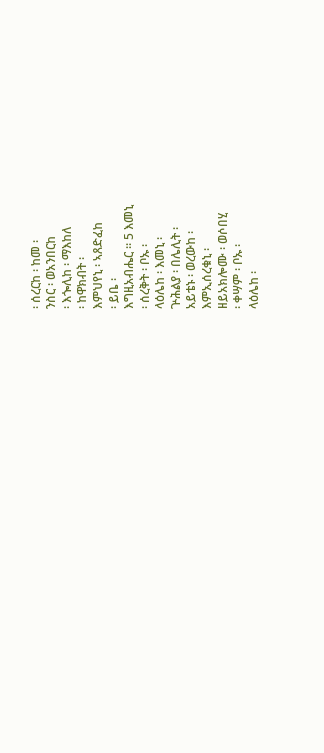፡ ሰረርከ ፡ ከመ ፡
ንስር ፡ ወአንበርከ
፡ እጐሊከ ፡ ማእከለ
፡ ከዋክብት ፡
እምህየኒ ፡ ኣጸድፈከ
፡ ይቤ ፡
እግዚአብሔር ። 5 እመኒ
፡ ሰረቅት ፡ ቦኡ ፡
ላዕሌከ ፡ እመኒ ፡
ጕሕልያ ፡ በሌሊት ፡
አይቴኑ ፡ ወረውከ ፡
እምኢሰረቁኒ ፡
ዘይአክሎሙ ፡ ወሶበሂ
፡ ቀሣም ፡ ቦኡ ፡
ላዕሌከ ፡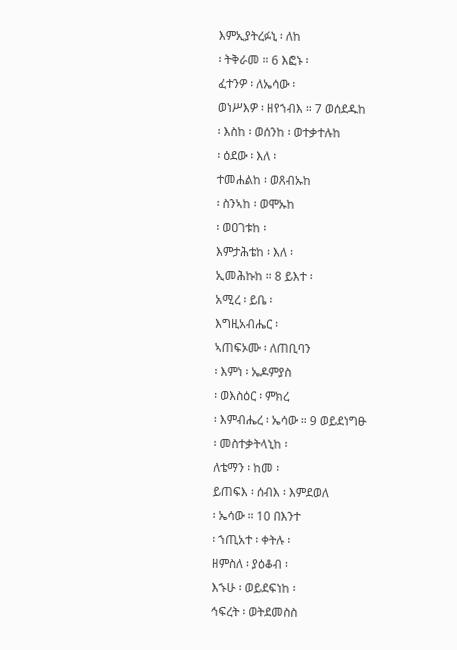እምኢያትረፉኒ ፡ ለከ
፡ ትቅራመ ። 6 እፎኑ ፡
ፈተንዎ ፡ ለኤሳው ፡
ወነሥእዎ ፡ ዘየኀብእ ። 7 ወሰደዱከ
፡ እስከ ፡ ወሰንከ ፡ ወተቃተሉከ
፡ ዕደው ፡ እለ ፡
ተመሐልከ ፡ ወጸብኡከ
፡ ስንኣከ ፡ ወሞኡከ
፡ ወዐገቱከ ፡
እምታሕቴከ ፡ እለ ፡
ኢመሕኩከ ። 8 ይእተ ፡
አሚረ ፡ ይቤ ፡
እግዚአብሔር ፡
ኣጠፍኦሙ ፡ ለጠቢባን
፡ እምነ ፡ ኤዶምያስ
፡ ወእስዕር ፡ ምክረ
፡ እምብሔረ ፡ ኤሳው ። 9 ወይደነግፁ
፡ መስተቃትላኒከ ፡
ለቴማን ፡ ከመ ፡
ይጠፍእ ፡ ሰብእ ፡ እምደወለ
፡ ኤሳው ። 10 በእንተ
፡ ኀጢአተ ፡ ቀትሉ ፡
ዘምስለ ፡ ያዕቆብ ፡
እኁሁ ፡ ወይደፍነከ ፡
ኅፍረት ፡ ወትደመስስ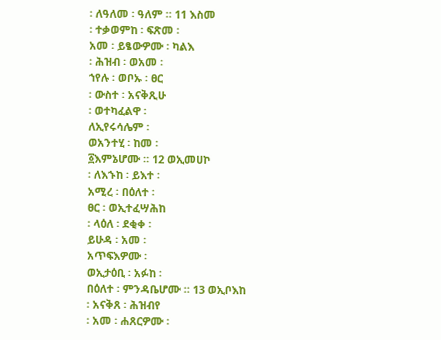፡ ለዓለመ ፡ ዓለም ። 11 እስመ
፡ ተቃወምከ ፡ ፍጽመ ፡
አመ ፡ ይፄውዎሙ ፡ ካልእ
፡ ሕዝብ ፡ ወአመ ፡
ኀየሉ ፡ ወቦኡ ፡ ፀር
፡ ውስተ ፡ አናቅጺሁ
፡ ወተካፈልዋ ፡
ለኢየሩሳሌም ፡
ወአንተሂ ፡ ከመ ፡
፩እምኔሆሙ ። 12 ወኢመሀኮ
፡ ለእኁከ ፡ ይእተ ፡
አሚረ ፡ በዕለተ ፡
ፀር ፡ ወኢተፈሣሕከ
፡ ላዕለ ፡ ደቂቀ ፡
ይሁዳ ፡ አመ ፡
አጥፍእዎሙ ፡
ወኢታዕቢ ፡ አፉከ ፡
በዕለተ ፡ ምንዳቤሆሙ ። 13 ወኢቦእከ
፡ አናቅጸ ፡ ሕዝብየ
፡ አመ ፡ ሐጸርዎሙ ፡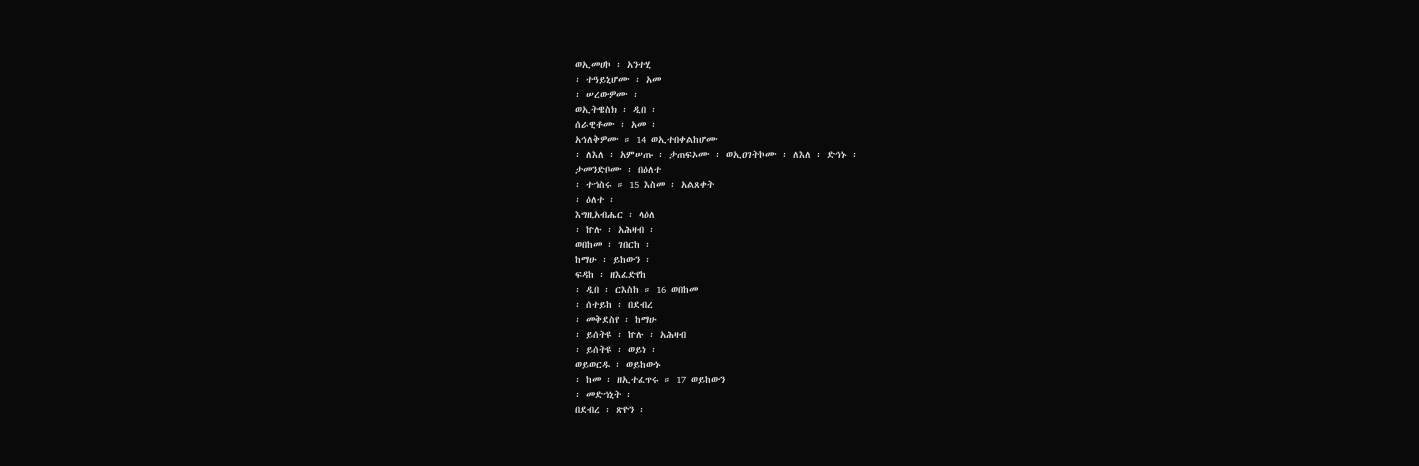ወኢመሀኮ ፡ አንተሂ
፡ ተዓይኒሆሙ ፡ አመ
፡ ሠረውዎሙ ፡
ወኢትዌስክ ፡ ዲበ ፡
ሰራዊቶሙ ፡ አመ ፡
አኅለቅዎሙ ። 14 ወኢተበቀልከሆሙ
፡ ለእለ ፡ አምሠጡ ፡ ታጠፍኦሙ ፡ ወኢዐገትኮሙ ፡ ለእለ ፡ ድኅኑ ፡
ታመንድቦሙ ፡ በዕለተ
፡ ተኀስሩ ። 15 እስመ ፡ አልጸቀት
፡ ዕለተ ፡
እግዚአብሔር ፡ ላዕለ
፡ ኵሉ ፡ አሕዛብ ፡
ወበከመ ፡ ገበርከ ፡
ከማሁ ፡ ይከውን ፡
ፍዳከ ፡ ዘእፈድየከ
፡ ዲበ ፡ ርእስከ ። 16 ወበከመ
፡ ሰተይከ ፡ በደብረ
፡ መቅደስየ ፡ ከማሁ
፡ ይሰትዩ ፡ ኵሉ ፡ አሕዛብ
፡ ይሰትዩ ፡ ወይነ ፡
ወይወርዱ ፡ ወይከውኑ
፡ ከመ ፡ ዘኢተፈጥሩ ። 17 ወይከውን
፡ መድኀኒት ፡
በደብረ ፡ ጽዮን ፡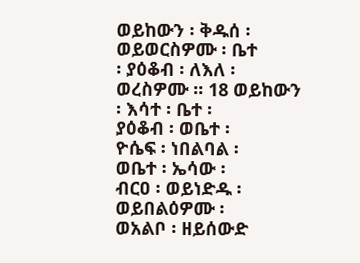ወይከውን ፡ ቅዱሰ ፡
ወይወርስዎሙ ፡ ቤተ
፡ ያዕቆብ ፡ ለእለ ፡
ወረስዎሙ ። 18 ወይከውን
፡ እሳተ ፡ ቤተ ፡
ያዕቆብ ፡ ወቤተ ፡
ዮሴፍ ፡ ነበልባል ፡
ወቤተ ፡ ኤሳው ፡
ብርዐ ፡ ወይነድዱ ፡
ወይበልዕዎሙ ፡
ወአልቦ ፡ ዘይሰውድ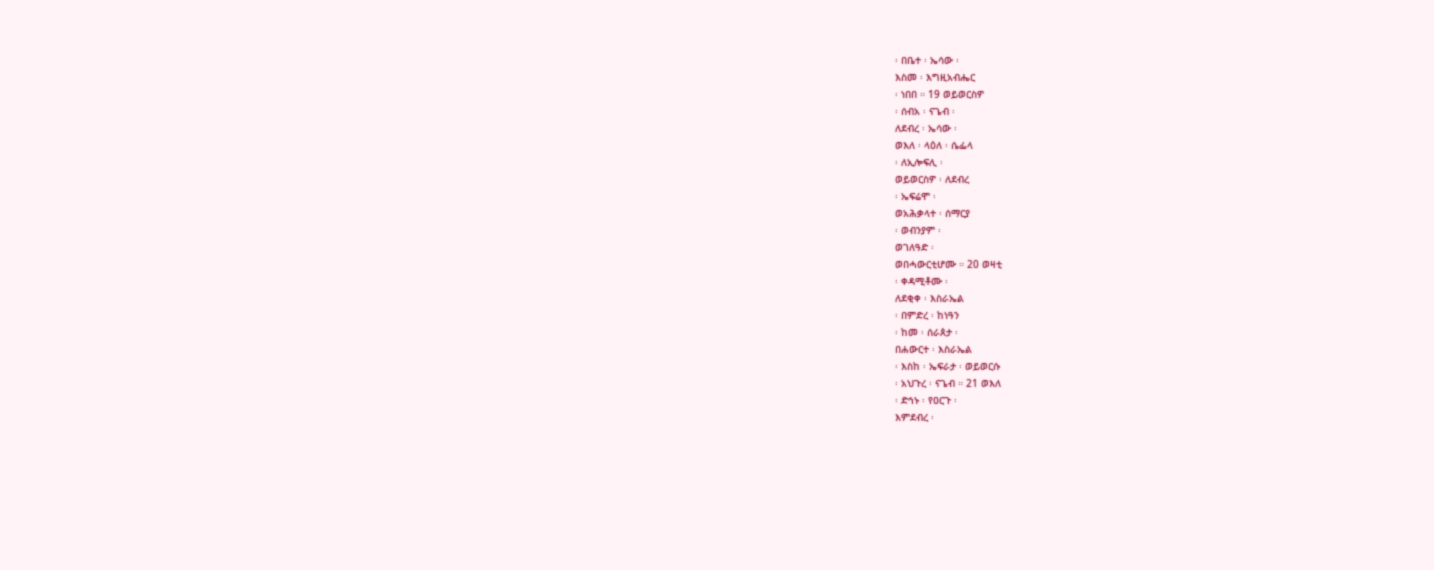፡ በቤተ ፡ ኤሳው ፡
እስመ ፡ እግዚአብሔር
፡ ነበበ ። 19 ወይወርስዎ
፡ ሰብአ ፡ ናጌብ ፡
ለደብረ ፡ ኤሳው ፡
ወእለ ፡ ላዕለ ፡ ሴፌላ
፡ ለኢሎፍሊ ፡
ወይወርስዎ ፡ ለደብረ
፡ ኤፍሬሞ ፡
ወአሕቃላተ ፡ ሰማርያ
፡ ወብንያም ፡
ወገለዓድ ፡
ወበሓውርቲሆሙ ። 20 ወዛቲ
፡ ቀዳሚቶሙ ፡
ለደቂቀ ፡ እስራኤል
፡ በምድረ ፡ ከነዓን
፡ ከመ ፡ ሰራጰታ ፡
በሐውርተ ፡ እስራኤል
፡ እስከ ፡ ኤፍራታ ፡ ወይወርሱ
፡ አህጉረ ፡ ናጌብ ። 21 ወእለ
፡ ድኅኑ ፡ የዐርጉ ፡
እምደብረ ፡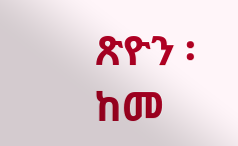ጽዮን ፡
ከመ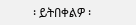፡ ይትበቀልዎ ፡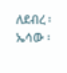ለደብረ ፡ ኤሳው ፡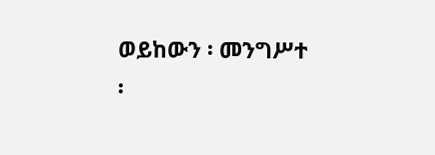ወይከውን ፡ መንግሥተ
፡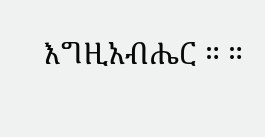እግዚአብሔር ። ።